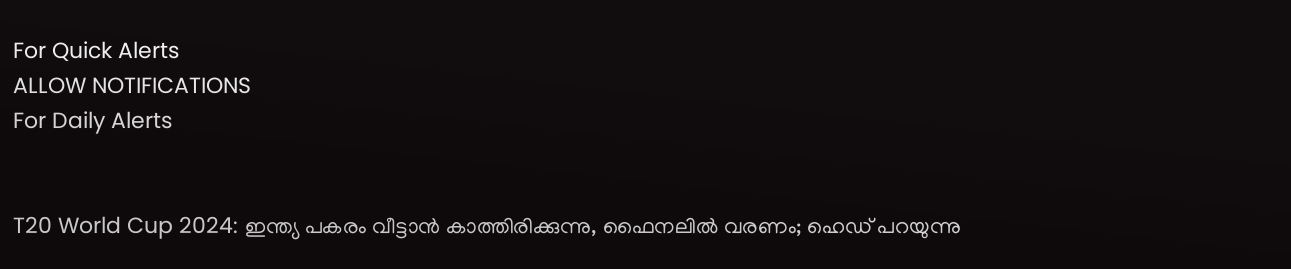For Quick Alerts
ALLOW NOTIFICATIONS
For Daily Alerts


T20 World Cup 2024: ഇന്ത്യ പകരം വീട്ടാന്‍ കാത്തിരിക്കുന്നു, ഫൈനലില്‍ വരണം; ഹെഡ് പറയുന്നു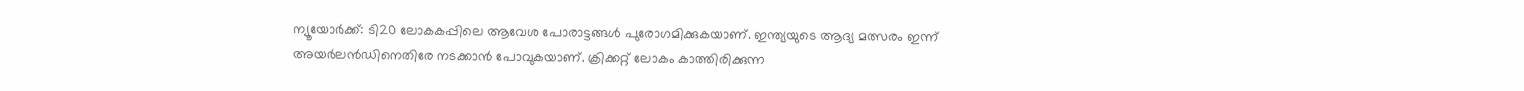ന്യൂയോര്‍ക്ക്: ടി20 ലോകകപ്പിലെ ആവേശ പോരാട്ടങ്ങള്‍ പുരോഗമിക്കുകയാണ്. ഇന്ത്യയുടെ ആദ്യ മത്സരം ഇന്ന് അയര്‍ലന്‍ഡിനെതിരേ നടക്കാന്‍ പോവുകയാണ്. ക്രിക്കറ്റ് ലോകം കാത്തിരിക്കുന്ന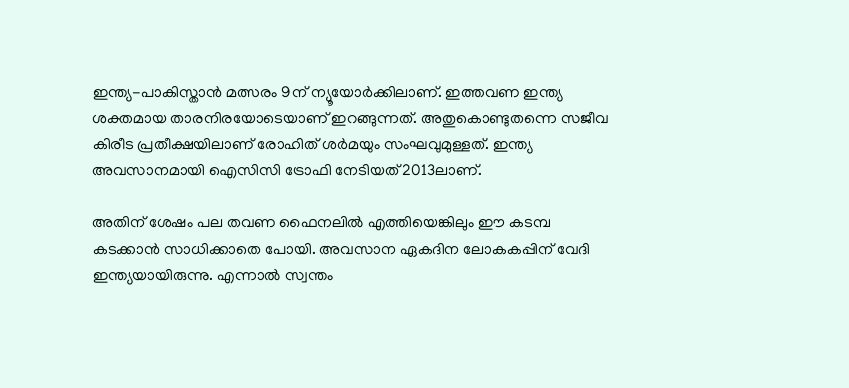ഇന്ത്യ-പാകിസ്താന്‍ മത്സരം 9ന് ന്യൂയോര്‍ക്കിലാണ്. ഇത്തവണ ഇന്ത്യ ശക്തമായ താരനിരയോടെയാണ് ഇറങ്ങുന്നത്. അതുകൊണ്ടുതന്നെ സജീവ കിരീട പ്രതീക്ഷയിലാണ് രോഹിത് ശര്‍മയും സംഘവുമുള്ളത്. ഇന്ത്യ അവസാനമായി ഐസിസി ട്രോഫി നേടിയത് 2013ലാണ്.

അതിന് ശേഷം പല തവണ ഫൈനലില്‍ എത്തിയെങ്കിലും ഈ കടമ്പ കടക്കാന്‍ സാധിക്കാതെ പോയി. അവസാന ഏകദിന ലോകകപ്പിന് വേദി ഇന്ത്യയായിരുന്നു. എന്നാല്‍ സ്വന്തം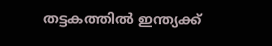തട്ടകത്തില്‍ ഇന്ത്യക്ക്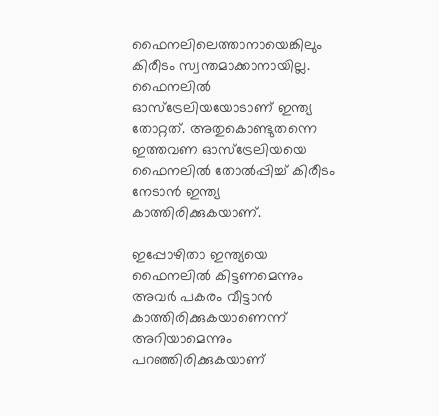ഫൈനലിലെത്താനായെങ്കിലും കിരീടം സ്വന്തമാക്കാനായില്ല. ഫൈനലില്‍ ഓസ്‌ട്രേലിയയോടാണ് ഇന്ത്യ തോറ്റത്. അതുകൊണ്ടുതന്നെ ഇത്തവണ ഓസ്‌ട്രേലിയയെ ഫൈനലില്‍ തോല്‍പ്പിച്ച് കിരീടം നേടാന്‍ ഇന്ത്യ കാത്തിരിക്കുകയാണ്.

ഇപ്പോഴിതാ ഇന്ത്യയെ ഫൈനലില്‍ കിട്ടണമെന്നും അവര്‍ പകരം വീട്ടാന്‍ കാത്തിരിക്കുകയാണെന്ന് അറിയാമെന്നും പറഞ്ഞിരിക്കുകയാണ്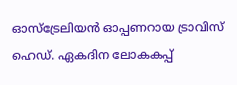ഓസ്‌ട്രേലിയന്‍ ഓപ്പണറായ ട്രാവിസ് ഹെഡ്. ഏകദിന ലോകകപ്പ്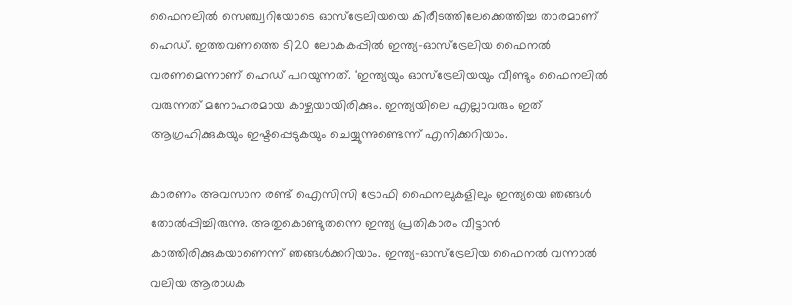ഫൈനലില്‍ സെഞ്ച്വറിയോടെ ഓസ്‌ട്രേലിയയെ കിരീടത്തിലേക്കെത്തിച്ച താരമാണ് ഹെഡ്. ഇത്തവണത്തെ ടി20 ലോകകപ്പില്‍ ഇന്ത്യ-ഓസ്‌ട്രേലിയ ഫൈനല്‍ വരണമെന്നാണ് ഹെഡ് പറയുന്നത്. 'ഇന്ത്യയും ഓസ്‌ട്രേലിയയും വീണ്ടും ഫൈനലില്‍ വരുന്നത് മനോഹരമായ കാഴ്ചയായിരിക്കും. ഇന്ത്യയിലെ എല്ലാവരും ഇത് ആഗ്രഹിക്കുകയും ഇഷ്ടപ്പെടുകയും ചെയ്യുന്നുണ്ടെന്ന് എനിക്കറിയാം.

കാരണം അവസാന രണ്ട് ഐസിസി ട്രോഫി ഫൈനലുകളിലും ഇന്ത്യയെ ഞങ്ങള്‍ തോല്‍പ്പിച്ചിരുന്നു. അതുകൊണ്ടുതന്നെ ഇന്ത്യ പ്രതികാരം വീട്ടാന്‍ കാത്തിരിക്കുകയാണെന്ന് ഞങ്ങള്‍ക്കറിയാം. ഇന്ത്യ-ഓസ്‌ട്രേലിയ ഫൈനല്‍ വന്നാല്‍ വലിയ ആരാധക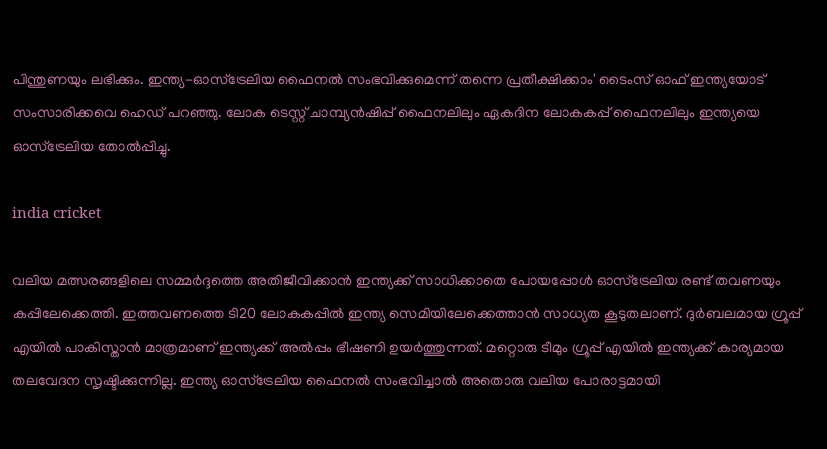പിന്തുണയും ലഭിക്കും. ഇന്ത്യ-ഓസ്‌ട്രേലിയ ഫൈനല്‍ സംഭവിക്കുമെന്ന് തന്നെ പ്രതീക്ഷിക്കാം' ടൈംസ് ഓഫ് ഇന്ത്യയോട് സംസാരിക്കവെ ഹെഡ് പറഞ്ഞു. ലോക ടെസ്റ്റ് ചാമ്പ്യന്‍ഷിപ്പ് ഫൈനലിലും ഏകദിന ലോകകപ്പ് ഫൈനലിലും ഇന്ത്യയെ ഓസ്‌ട്രേലിയ തോല്‍പ്പിച്ചു.

india cricket

വലിയ മത്സരങ്ങളിലെ സമ്മര്‍ദ്ദത്തെ അതിജീവിക്കാന്‍ ഇന്ത്യക്ക് സാധിക്കാതെ പോയപ്പോള്‍ ഓസ്‌ട്രേലിയ രണ്ട് തവണയും കപ്പിലേക്കെത്തി. ഇത്തവണത്തെ ടി20 ലോകകപ്പില്‍ ഇന്ത്യ സെമിയിലേക്കെത്താന്‍ സാധ്യത കൂടുതലാണ്. ദുര്‍ബലമായ ഗ്രൂപ്പ് എയില്‍ പാകിസ്താന്‍ മാത്രമാണ് ഇന്ത്യക്ക് അല്‍പ്പം ഭീഷണി ഉയര്‍ത്തുന്നത്. മറ്റൊരു ടീമും ഗ്രൂപ്പ് എയില്‍ ഇന്ത്യക്ക് കാര്യമായ തലവേദന സൃഷ്ടിക്കുന്നില്ല. ഇന്ത്യ ഓസ്‌ട്രേലിയ ഫൈനല്‍ സംഭവിച്ചാല്‍ അതൊരു വലിയ പോരാട്ടമായി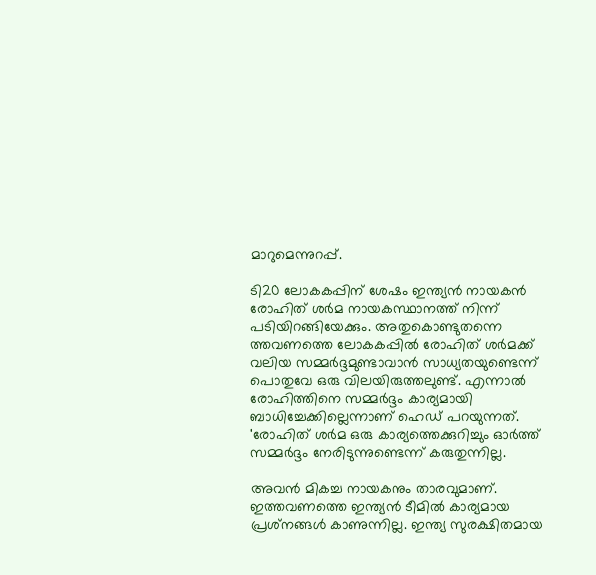മാറുമെന്നുറപ്പ്.

ടി20 ലോകകപ്പിന് ശേഷം ഇന്ത്യന്‍ നായകന്‍ രോഹിത് ശര്‍മ നായകസ്ഥാനത്ത് നിന്ന് പടിയിറങ്ങിയേക്കും. അതുകൊണ്ടുതന്നെ ത്തവണത്തെ ലോകകപ്പില്‍ രോഹിത് ശര്‍മക്ക് വലിയ സമ്മര്‍ദ്ദമുണ്ടാവാന്‍ സാധ്യതയുണ്ടെന്ന് പൊതുവേ ഒരു വിലയിരുത്തലുണ്ട്. എന്നാല്‍ രോഹിത്തിനെ സമ്മര്‍ദ്ദം കാര്യമായി ബാധിച്ചേക്കില്ലെന്നാണ് ഹെഡ് പറയുന്നത്. 'രോഹിത് ശര്‍മ ഒരു കാര്യത്തെക്കുറിച്ചും ഓര്‍ത്ത് സമ്മര്‍ദ്ദം നേരിടുന്നുണ്ടെന്ന് കരുതുന്നില്ല.

അവന്‍ മികച്ച നായകനും താരവുമാണ്. ഇത്തവണത്തെ ഇന്ത്യന്‍ ടീമില്‍ കാര്യമായ പ്രശ്‌നങ്ങള്‍ കാണുന്നില്ല. ഇന്ത്യ സുരക്ഷിതമായ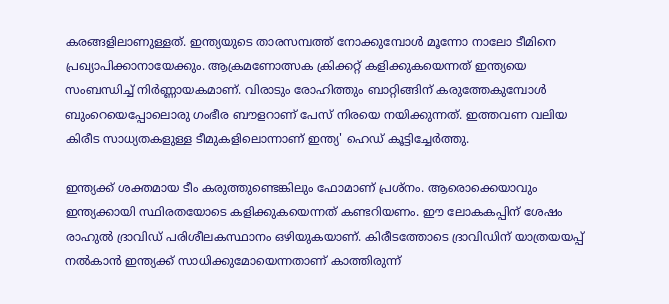കരങ്ങളിലാണുള്ളത്. ഇന്ത്യയുടെ താരസമ്പത്ത് നോക്കുമ്പോള്‍ മൂന്നോ നാലോ ടീമിനെ പ്രഖ്യാപിക്കാനായേക്കും. ആക്രമണോത്സക ക്രിക്കറ്റ് കളിക്കുകയെന്നത് ഇന്ത്യയെ സംബന്ധിച്ച് നിര്‍ണ്ണായകമാണ്. വിരാടും രോഹിത്തും ബാറ്റിങ്ങിന് കരുത്തേകുമ്പോള്‍ ബുംറെയെപ്പോലൊരു ഗംഭീര ബൗളറാണ് പേസ് നിരയെ നയിക്കുന്നത്. ഇത്തവണ വലിയ കിരീട സാധ്യതകളുള്ള ടീമുകളിലൊന്നാണ് ഇന്ത്യ' ഹെഡ് കൂട്ടിച്ചേര്‍ത്തു.

ഇന്ത്യക്ക് ശക്തമായ ടീം കരുത്തുണ്ടെങ്കിലും ഫോമാണ് പ്രശ്‌നം. ആരൊക്കെയാവും ഇന്ത്യക്കായി സ്ഥിരതയോടെ കളിക്കുകയെന്നത് കണ്ടറിയണം. ഈ ലോകകപ്പിന് ശേഷം രാഹുല്‍ ദ്രാവിഡ് പരിശീലകസ്ഥാനം ഒഴിയുകയാണ്. കിരീടത്തോടെ ദ്രാവിഡിന് യാത്രയയപ്പ് നല്‍കാന്‍ ഇന്ത്യക്ക് സാധിക്കുമോയെന്നതാണ് കാത്തിരുന്ന്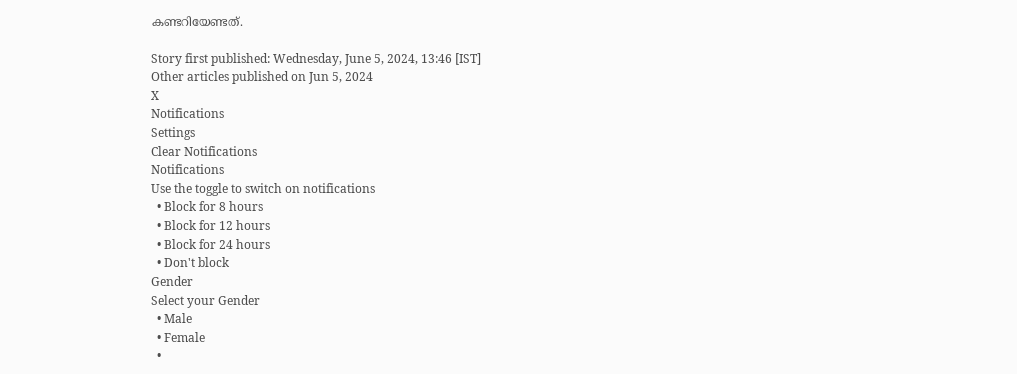കണ്ടറിയേണ്ടത്.

Story first published: Wednesday, June 5, 2024, 13:46 [IST]
Other articles published on Jun 5, 2024
X
Notifications
Settings
Clear Notifications
Notifications
Use the toggle to switch on notifications
  • Block for 8 hours
  • Block for 12 hours
  • Block for 24 hours
  • Don't block
Gender
Select your Gender
  • Male
  • Female
  •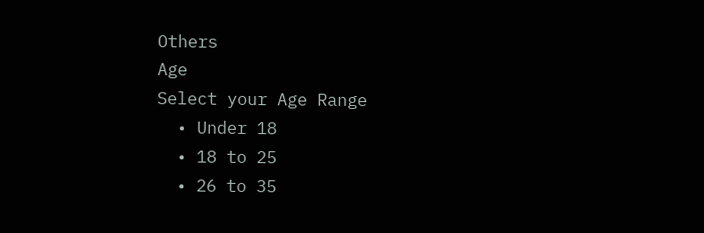Others
Age
Select your Age Range
  • Under 18
  • 18 to 25
  • 26 to 35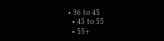• 36 to 45
  • 45 to 55
  • 55+